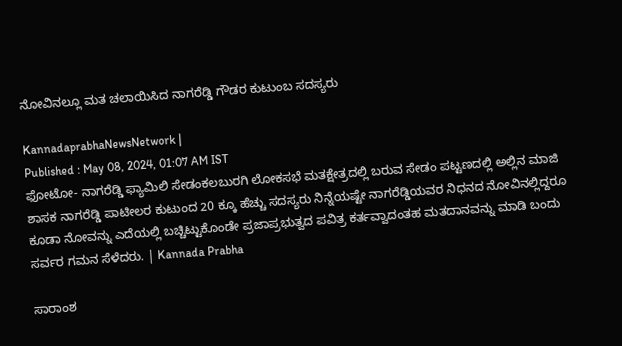ನೋವಿನಲ್ಲೂ ಮತ ಚಲಾಯಿಸಿದ ನಾಗರೆಡ್ಡಿ ಗೌಡರ ಕುಟುಂಬ ಸದಸ್ಯರು

KannadaprabhaNewsNetwork |
Published : May 08, 2024, 01:07 AM IST
ಫೋಟೋ- ನಾಗರೆಡ್ಡಿ ಫ್ಯಾಮಿಲಿ ಸೇಡಂಕಲಬುರಗಿ ಲೋಕಸಭೆ ಮತಕ್ಷೇತ್ರದಲ್ಲಿ ಬರುವ ಸೇಡಂ ಪಟ್ಟಣದಲ್ಲಿ ಅಲ್ಲಿನ ಮಾಜಿ ಶಾಸಕ ನಾಗರೆಡ್ಡಿ ಪಾಟೀಲರ ಕುಟುಂದ 20 ಕ್ಕೂ ಹೆಚ್ಚು ಸದಸ್ಯರು ನಿನ್ನೆಯಷ್ಟೇ ನಾಗರೆಡ್ಡಿಯವರ ನಿಧನದ ನೋವಿನಲ್ಲಿದ್ದರೂ ಕೂಡಾ ನೋವನ್ನು ಎದೆಯಲ್ಲಿ ಬಚ್ಚಿಟ್ಟುಕೊಂಡೇ ಪ್ರಜಾಪ್ರಭುತ್ವದ ಪವಿತ್ರ ಕರ್ತವ್ವಾದಂತಹ ಮತದಾನವನ್ನು ಮಾಡಿ ಬಂದು ಸರ್ವರ ಗಮನ ಸೆಳೆದರು. | Kannada Prabha

ಸಾರಾಂಶ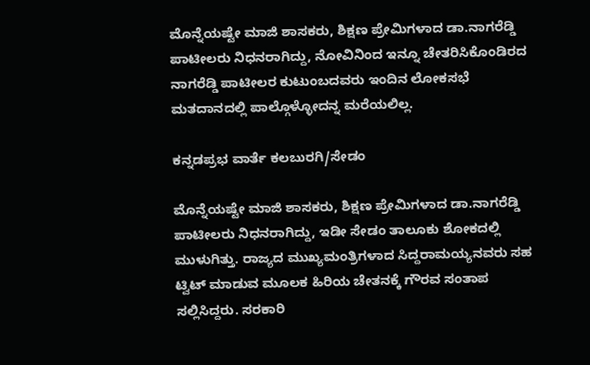ಮೊನ್ನೆಯಷ್ಟೇ ಮಾಜಿ ಶಾಸಕರು, ಶಿಕ್ಷಣ ಪ್ರೇಮಿಗಳಾದ ಡಾ.ನಾಗರೆಡ್ಡಿ ಪಾಟೀಲರು ನಿಧನರಾಗಿದ್ದು, ನೋವಿನಿಂದ ಇನ್ನೂ ಚೇತರಿಸಿಕೊಂಡಿರದ ನಾಗರೆಡ್ಡಿ ಪಾಟೀಲರ ಕುಟುಂಬದವರು ಇಂದಿನ ಲೋಕಸಭೆ ಮತದಾನದಲ್ಲಿ ಪಾಲ್ಗೊಳ್ಳೋದನ್ನ ಮರೆಯಲಿಲ್ಲ.

ಕನ್ನಡಪ್ರಭ ವಾರ್ತೆ ಕಲಬುರಗಿ/ಸೇಡಂ

ಮೊನ್ನೆಯಷ್ಟೇ ಮಾಜಿ ಶಾಸಕರು, ಶಿಕ್ಷಣ ಪ್ರೇಮಿಗಳಾದ ಡಾ.ನಾಗರೆಡ್ಡಿ ಪಾಟೀಲರು ನಿಧನರಾಗಿದ್ದು, ಇಡೀ‌ ಸೇಡಂ ತಾಲೂಕು ಶೋಕದಲ್ಲಿ ಮುಳುಗಿತ್ತು. ರಾಜ್ಯದ ಮುಖ್ಯಮಂತ್ರಿಗಳಾದ ಸಿದ್ದರಾಮಯ್ಯನವರು ಸಹ ಟ್ವಿಟ್ ಮಾಡುವ ಮೂಲಕ ಹಿರಿಯ ಚೇತನಕ್ಕೆ ಗೌರವ ಸಂತಾಪ ಸಲ್ಲಿಸಿದ್ದರು. ಸರಕಾರಿ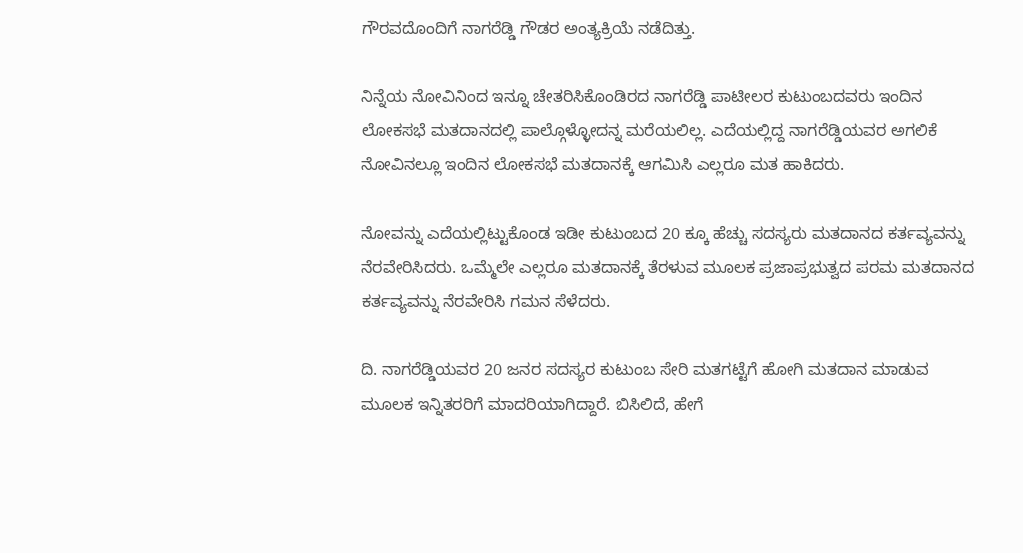ಗೌರವದೊಂದಿಗೆ ನಾಗರೆಡ್ಡಿ ಗೌಡರ ಅಂತ್ಯಕ್ರಿಯೆ ನಡೆದಿತ್ತು.

ನಿನ್ನೆಯ ನೋವಿನಿಂದ ಇನ್ನೂ ಚೇತರಿಸಿಕೊಂಡಿರದ ನಾಗರೆಡ್ಡಿ ಪಾಟೀಲರ ಕುಟುಂಬದವರು ಇಂದಿನ ಲೋಕಸಭೆ ಮತದಾನದಲ್ಲಿ ಪಾಲ್ಗೊಳ್ಳೋದನ್ನ ಮರೆಯಲಿಲ್ಲ. ಎದೆಯಲ್ಲಿದ್ದ ನಾಗರೆಡ್ಡಿಯವರ ಅಗಲಿಕೆ ನೋವಿನಲ್ಲೂ ಇಂದಿನ ಲೋಕಸಭೆ ಮತದಾನಕ್ಕೆ ಆಗಮಿಸಿ ಎಲ್ಲರೂ ಮತ ಹಾಕಿದರು.

ನೋವನ್ನು ಎದೆಯಲ್ಲಿಟ್ಟುಕೊಂಡ ಇಡೀ‌ ಕುಟುಂಬದ 20 ಕ್ಕೂ ಹೆಚ್ಚು ಸದಸ್ಯರು ಮತದಾನದ ಕರ್ತವ್ಯವನ್ನು‌ ನೆರವೇರಿಸಿದರು. ಒಮ್ಮೆಲೇ ಎಲ್ಲರೂ ಮತದಾನಕ್ಕೆ ತೆರಳುವ ಮೂಲಕ ಪ್ರಜಾಪ್ರಭುತ್ವದ ಪರಮ ಮತದಾನದ ಕರ್ತವ್ಯವನ್ನು ನೆರವೇರಿಸಿ ಗಮನ ಸೆಳೆದರು.

ದಿ. ನಾಗರೆಡ್ಡಿಯವರ 20 ಜನರ ಸದಸ್ಯರ ಕುಟುಂಬ ಸೇರಿ ಮತಗಟ್ಟೆಗೆ ಹೋಗಿ ಮತದಾನ ಮಾಡುವ ಮೂಲಕ ಇನ್ನಿತರರಿಗೆ ಮಾದರಿಯಾಗಿದ್ದಾರೆ. ಬಿಸಿಲಿದೆ, ಹೇಗೆ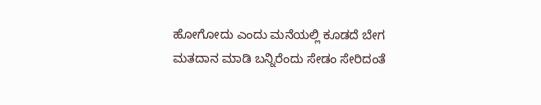ಹೋಗೋದು ಎಂದು ಮನೆಯಲ್ಲಿ ಕೂಡದೆ ಬೇಗ ಮತದಾನ ಮಾಡಿ ಬನ್ನಿರೆಂದು ಸೇಡಂ ಸೇರಿದಂತೆ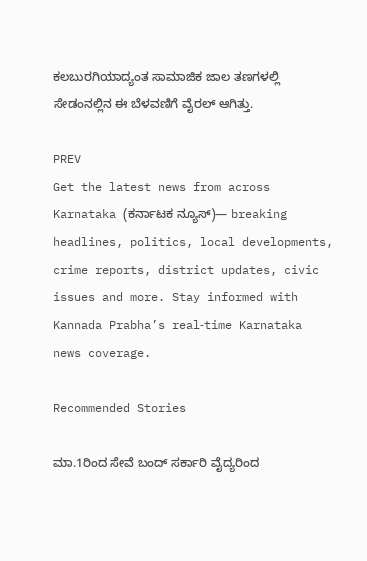ಕಲಬುರಗಿಯಾದ್ಯಂತ ಸಾಮಾಜಿಕ ಜಾಲ ತಣಗಳಲ್ಲಿ ಸೇಡಂನಲ್ಲಿನ ಈ ಬೆಳವಣಿಗೆ ವೈರಲ್‌ ಆಗಿತ್ತು.

PREV
Get the latest news from across Karnataka (ಕರ್ನಾಟಕ ನ್ಯೂಸ್)— breaking headlines, politics, local developments, crime reports, district updates, civic issues and more. Stay informed with Kannada Prabha’s real‑time Karnataka news coverage.

Recommended Stories

ಮಾ.1ರಿಂದ ಸೇವೆ ಬಂದ್‌ ಸರ್ಕಾರಿ ವೈದ್ಯರಿಂದ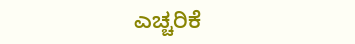ಎಚ್ಚರಿಕೆ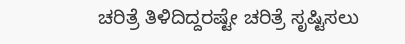ಚರಿತ್ರೆ ತಿಳಿದಿದ್ದರಷ್ಟೇ ಚರಿತ್ರೆ ಸೃಷ್ಟಿಸಲು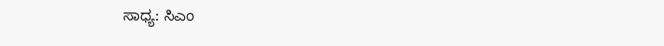ಸಾಧ್ಯ: ಸಿಎಂ